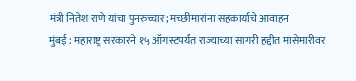मंत्री नितेश राणे यांचा पुनरुच्चार; मच्छीमारांना सहकार्याचे आवाहन
मुंबई : महाराष्ट्र सरकारने १५ ऑगस्टपर्यंत राज्याच्या सागरी हद्दीत मासेमारीवर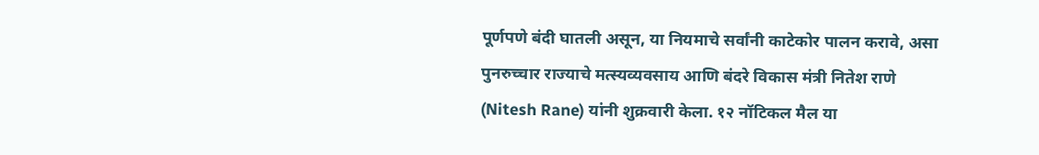पूर्णपणे बंदी घातली असून, या नियमाचे सर्वांनी काटेकोर पालन करावे, असा पुनरुच्चार राज्याचे मत्स्यव्यवसाय आणि बंदरे विकास मंत्री नितेश राणे (Nitesh Rane) यांनी शुक्रवारी केला. १२ नॉटिकल मैल या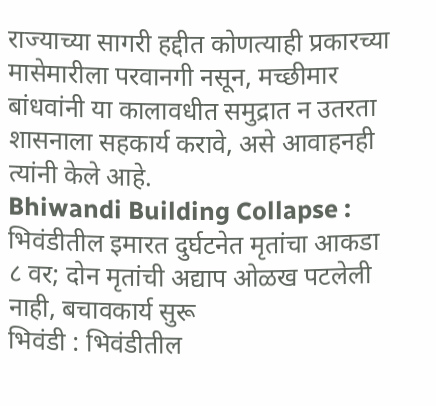राज्याच्या सागरी हद्दीत कोणत्याही प्रकारच्या मासेमारीला परवानगी नसून, मच्छीमार बांधवांनी या कालावधीत समुद्रात न उतरता शासनाला सहकार्य करावे, असे आवाहनही त्यांनी केले आहे.
Bhiwandi Building Collapse : भिवंडीतील इमारत दुर्घटनेत मृतांचा आकडा ८ वर; दोन मृतांची अद्याप ओळख पटलेली नाही, बचावकार्य सुरू
भिवंडी : भिवंडीतील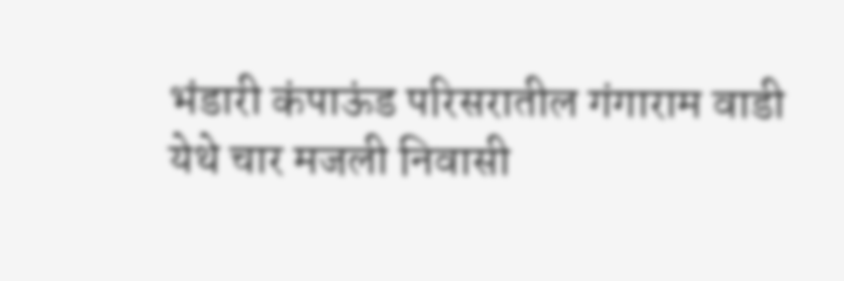भंडारी कंपाऊंड परिसरातील गंगाराम वाडी येथे चार मजली निवासी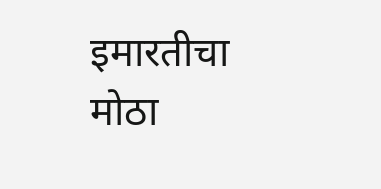इमारतीचा मोठा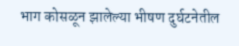भाग कोसळून झालेल्या भीषण दुर्घटनेतील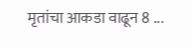मृतांचा आकडा वाढून 8 ...